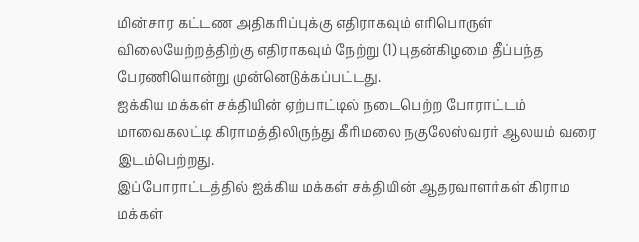மின்சார கட்டண அதிகரிப்புக்கு எதிராகவும் எரிபொருள் விலையேற்றத்திற்கு எதிராகவும் நேற்று (1) புதன்கிழமை தீப்பந்த பேரணியொன்று முன்னெடுக்கப்பட்டது.
ஐக்கிய மக்கள் சக்தியின் ஏற்பாட்டில் நடைபெற்ற போராட்டம்
மாவைகலட்டி கிராமத்திலிருந்து கீரிமலை நகுலேஸ்வரர் ஆலயம் வரை இடம்பெற்றது.
இப்போராட்டத்தில் ஐக்கிய மக்கள் சக்தியின் ஆதரவாளர்கள் கிராம மக்கள்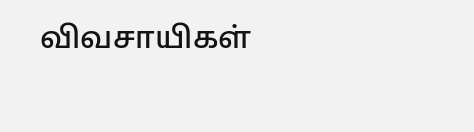விவசாயிகள்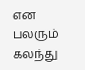என பலரும் கலந்து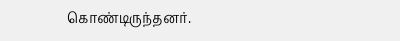கொண்டிருந்தனர்.